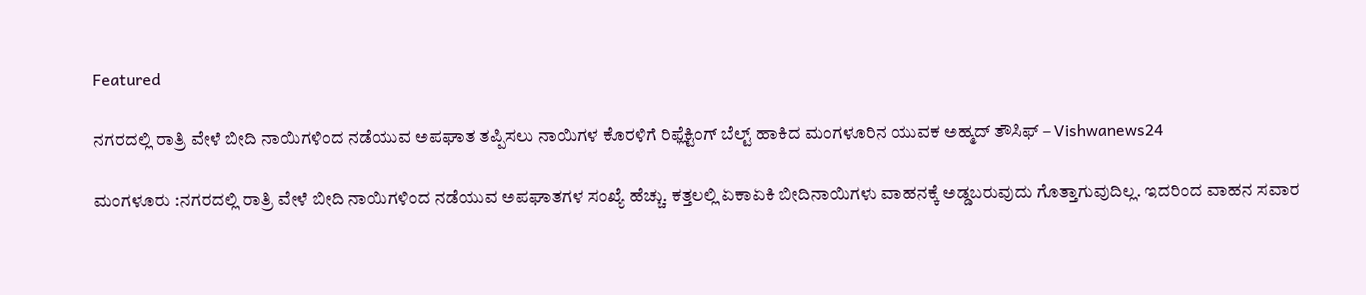Featured

ನಗರದಲ್ಲಿ ರಾತ್ರಿ ವೇಳೆ ಬೀದಿ ನಾಯಿಗಳಿಂದ ನಡೆಯುವ ಅಪಘಾತ ತಪ್ಪಿಸಲು ನಾಯಿಗಳ ಕೊರಳಿಗೆ ರಿಫ್ಲೆಕ್ಟಿಂಗ್ ಬೆಲ್ಟ್ ಹಾಕಿದ ಮಂಗಳೂರಿನ ಯುವಕ ಅಹ್ಮದ್‌ ತೌಸಿಫ್‌ – Vishwanews24

ಮಂಗಳೂರು :ನಗರದಲ್ಲಿ ರಾತ್ರಿ ವೇಳೆ ಬೀದಿ ನಾಯಿಗಳಿಂದ ನಡೆಯುವ ಅಪಘಾತಗಳ ಸಂಖ್ಯೆ ಹೆಚ್ಚು. ಕತ್ತಲಲ್ಲಿ ಏಕಾಏಕಿ ಬೀದಿನಾಯಿಗಳು ವಾಹನಕ್ಕೆ ಅಡ್ಡಬರುವುದು ಗೊತ್ತಾಗುವುದಿಲ್ಲ. ಇದರಿಂದ ವಾಹನ ಸವಾರ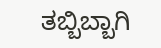ತಬ್ಬಿಬ್ಬಾಗಿ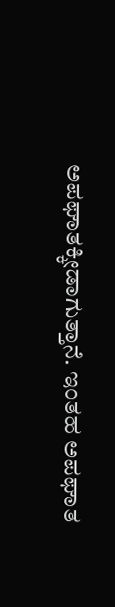ಅಪಘಾತಕ್ಕೀಡಾಗುತ್ತಾನೆ. ಇಂತಹ ಅಪಘಾತ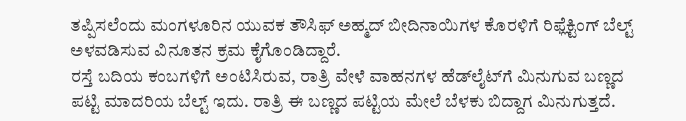ತಪ್ಪಿಸಲೆಂದು ಮಂಗಳೂರಿನ ಯುವಕ ತೌಸಿಫ್‌ ಅಹ್ಮದ್‌ ಬೀದಿನಾಯಿಗಳ ಕೊರಳಿಗೆ ರಿಫ್ಲೆಕ್ಟಿಂಗ್‌ ಬೆಲ್ಟ್‌ ಅಳವಡಿಸುವ ವಿನೂತನ ಕ್ರಮ ಕೈಗೊಂಡಿದ್ದಾರೆ.
ರಸ್ತೆ ಬದಿಯ ಕಂಬಗಳಿಗೆ ಅಂಟಿಸಿರುವ, ರಾತ್ರಿ ವೇಳೆ ವಾಹನಗಳ ಹೆಡ್‌ಲೈಟ್‌ಗೆ ಮಿನುಗುವ ಬಣ್ಣದ ಪಟ್ಟಿ ಮಾದರಿಯ ಬೆಲ್ಟ್‌ ಇದು. ರಾತ್ರಿ ಈ ಬಣ್ಣದ ಪಟ್ಟಿಯ ಮೇಲೆ ಬೆಳಕು ಬಿದ್ದಾಗ ಮಿನುಗುತ್ತದೆ.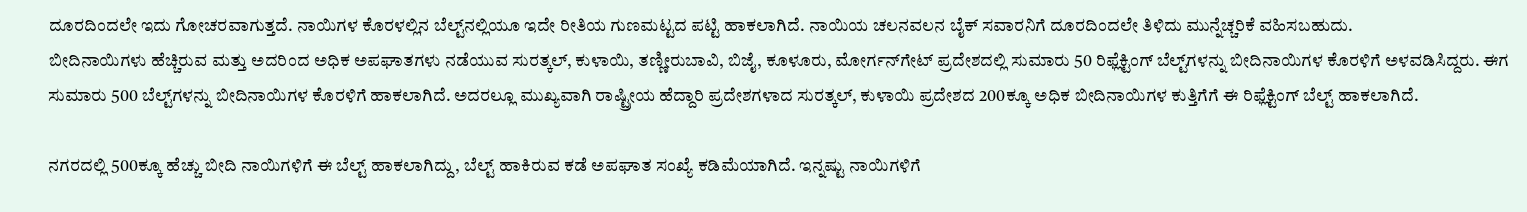ದೂರದಿಂದಲೇ ಇದು ಗೋಚರವಾಗುತ್ತದೆ. ನಾಯಿಗಳ ಕೊರಳಲ್ಲಿನ ಬೆಲ್ಟ್‌ನಲ್ಲಿಯೂ ಇದೇ ರೀತಿಯ ಗುಣಮಟ್ಟದ ಪಟ್ಟಿ ಹಾಕಲಾಗಿದೆ. ನಾಯಿಯ ಚಲನವಲನ ಬೈಕ್‌ ಸವಾರನಿಗೆ ದೂರದಿಂದಲೇ ತಿಳಿದು ಮುನ್ನೆಚ್ಚರಿಕೆ ವಹಿಸಬಹುದು.
ಬೀದಿನಾಯಿಗಳು ಹೆಚ್ಚಿರುವ ಮತ್ತು ಅದರಿಂದ ಅಧಿಕ ಅಪಘಾತಗಳು ನಡೆಯುವ ಸುರತ್ಕಲ್‌, ಕುಳಾಯಿ, ತಣ್ಣೀರುಬಾವಿ, ಬಿಜೈ, ಕೂಳೂರು, ಮೋರ್ಗನ್‌ಗೇಟ್‌ ಪ್ರದೇಶದಲ್ಲಿ ಸುಮಾರು 50 ರಿಫ್ಲೆಕ್ಟಿಂಗ್‌ ಬೆಲ್ಟ್‌ಗಳನ್ನು ಬೀದಿನಾಯಿಗಳ ಕೊರಳಿಗೆ ಅಳವಡಿಸಿದ್ದರು. ಈಗ ಸುಮಾರು 500 ಬೆಲ್ಟ್‌ಗಳನ್ನು ಬೀದಿನಾಯಿಗಳ ಕೊರಳಿಗೆ ಹಾಕಲಾಗಿದೆ. ಅದರಲ್ಲೂ ಮುಖ್ಯವಾಗಿ ರಾಷ್ಟ್ರೀಯ ಹೆದ್ದಾರಿ ಪ್ರದೇಶಗಳಾದ ಸುರತ್ಕಲ್‌, ಕುಳಾಯಿ ಪ್ರದೇಶದ 200ಕ್ಕೂ ಅಧಿಕ ಬೀದಿನಾಯಿಗಳ ಕುತ್ತಿಗೆಗೆ ಈ ರಿಫ್ಲೆಕ್ಟಿಂಗ್‌ ಬೆಲ್ಟ್‌ ಹಾಕಲಾಗಿದೆ.

ನಗರದಲ್ಲಿ 500ಕ್ಕೂ ಹೆಚ್ಚು ಬೀದಿ ನಾಯಿಗಳಿಗೆ ಈ ಬೆಲ್ಟ್ ಹಾಕಲಾಗಿದ್ದು, ಬೆಲ್ಟ್ ಹಾಕಿರುವ ಕಡೆ ಅಪಘಾತ ಸಂಖ್ಯೆ ಕಡಿಮೆಯಾಗಿದೆ. ಇನ್ನಷ್ಟು ನಾಯಿಗಳಿಗೆ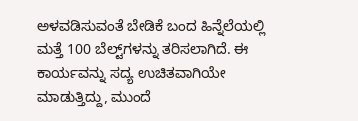ಅಳವಡಿಸುವಂತೆ ಬೇಡಿಕೆ ಬಂದ ಹಿನ್ನೆಲೆಯಲ್ಲಿ ಮತ್ತೆ 100 ಬೆಲ್ಟ್‌ಗಳನ್ನು ತರಿಸಲಾಗಿದೆ. ಈ ಕಾರ್ಯವನ್ನು ಸದ್ಯ ಉಚಿತವಾಗಿಯೇ ಮಾಡುತ್ತಿದ್ದು, ಮುಂದೆ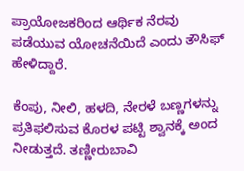ಪ್ರಾಯೋಜಕರಿಂದ ಆರ್ಥಿಕ ನೆರವು ಪಡೆಯುವ ಯೋಚನೆಯಿದೆ ಎಂದು ತೌಸಿಫ್ ಹೇಳಿದ್ದಾರೆ.

ಕೆಂಪು, ನೀಲಿ, ಹಳದಿ, ನೇರಳೆ ಬಣ್ಣಗಳನ್ನು ಪ್ರತಿಫಲಿಸುವ ಕೊರಳ ಪಟ್ಟಿ ಶ್ವಾನಕ್ಕೆ ಅಂದ ನೀಡುತ್ತದೆ. ತಣ್ಣೀರುಬಾವಿ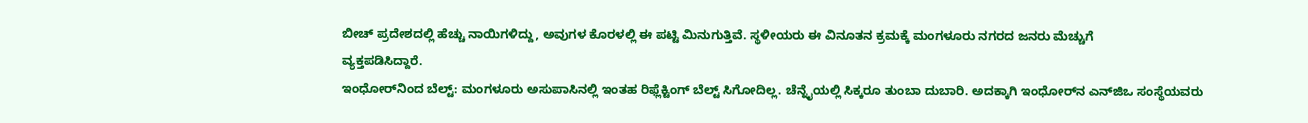ಬೀಚ್‌ ಪ್ರದೇಶದಲ್ಲಿ ಹೆಚ್ಚು ನಾಯಿಗಳಿದ್ದು, ಅವುಗಳ ಕೊರಳಲ್ಲಿ ಈ ಪಟ್ಟಿ ಮಿನುಗುತ್ತಿವೆ. ಸ್ಥಳೀಯರು ಈ ವಿನೂತನ ಕ್ರಮಕ್ಕೆ ಮಂಗಳೂರು ನಗರದ ಜನರು ಮೆಚ್ಚುಗೆ
ವ್ಯಕ್ತಪಡಿಸಿದ್ದಾರೆ.
ಇಂಧೋರ್‌ನಿಂದ ಬೆಲ್ಟ್‌: ಮಂಗಳೂರು ಅಸುಪಾಸಿನಲ್ಲಿ ಇಂತಹ ರಿಫ್ಲೆಕ್ಟಿಂಗ್‌ ಬೆಲ್ಟ್‌ ಸಿಗೋದಿಲ್ಲ. ಚೆನ್ನೈಯಲ್ಲಿ ಸಿಕ್ಕರೂ ತುಂಬಾ ದುಬಾರಿ. ಅದಕ್ಕಾಗಿ ಇಂಧೋರ್‌ನ ಎನ್‌ಜಿಒ ಸಂಸ್ಥೆಯವರು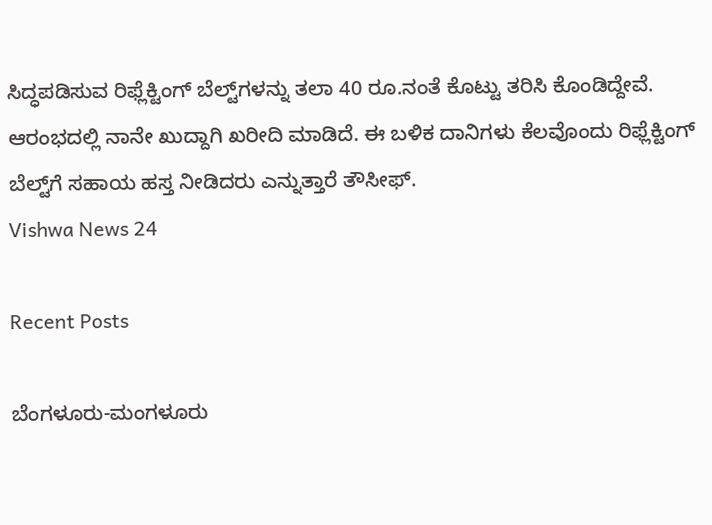ಸಿದ್ಧಪಡಿಸುವ ರಿಫ್ಲೆಕ್ಟಿಂಗ್‌ ಬೆಲ್ಟ್‌ಗಳನ್ನು ತಲಾ 40 ರೂ.ನಂತೆ ಕೊಟ್ಟು ತರಿಸಿ ಕೊಂಡಿದ್ದೇವೆ. ಆರಂಭದಲ್ಲಿ ನಾನೇ ಖುದ್ದಾಗಿ ಖರೀದಿ ಮಾಡಿದೆ. ಈ ಬಳಿಕ ದಾನಿಗಳು ಕೆಲವೊಂದು ರಿಫ್ಲೆಕ್ಟಿಂಗ್‌ ಬೆಲ್ಟ್‌ಗೆ ಸಹಾಯ ಹಸ್ತ ನೀಡಿದರು ಎನ್ನುತ್ತಾರೆ ತೌಸೀಫ್‌.
Vishwa News 24

Recent Posts

ಬೆಂಗಳೂರು-ಮಂಗಳೂರು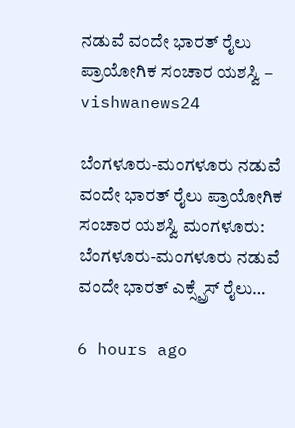ನಡುವೆ ವಂದೇ ಭಾರತ್‌ ರೈಲು ಪ್ರಾಯೋಗಿಕ ಸಂಚಾರ ಯಶಸ್ವಿ – vishwanews24

ಬೆಂಗಳೂರು-ಮಂಗಳೂರು ನಡುವೆ ವಂದೇ ಭಾರತ್‌ ರೈಲು ಪ್ರಾಯೋಗಿಕ ಸಂಚಾರ ಯಶಸ್ವಿ ಮಂಗಳೂರು: ಬೆಂಗಳೂರು-ಮಂಗಳೂರು ನಡುವೆ ವಂದೇ ಭಾರತ್ ಎಕ್ಸ್ಪ್ರೆಸ್ ರೈಲು…

6 hours ago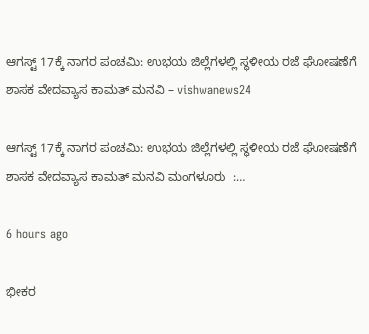ಆಗಸ್ಟ್ 17ಕ್ಕೆ ನಾಗರ ಪಂಚಮಿ: ಉಭಯ ಜಿಲ್ಲೆಗಳಲ್ಲಿ ಸ್ಥಳೀಯ ರಜೆ ಘೋಷಣೆಗೆ ಶಾಸಕ ವೇದವ್ಯಾಸ ಕಾಮತ್ ಮನವಿ – vishwanews24

ಆಗಸ್ಟ್ 17ಕ್ಕೆ ನಾಗರ ಪಂಚಮಿ: ಉಭಯ ಜಿಲ್ಲೆಗಳಲ್ಲಿ ಸ್ಥಳೀಯ ರಜೆ ಘೋಷಣೆಗೆ ಶಾಸಕ ವೇದವ್ಯಾಸ ಕಾಮತ್ ಮನವಿ ಮಂಗಳೂರು  :…

6 hours ago

ಭೀಕರ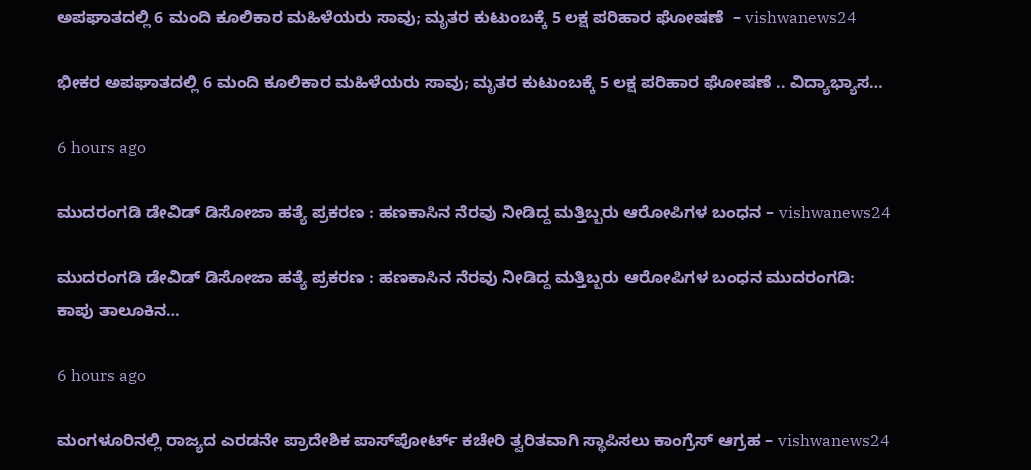ಅಪಘಾತದಲ್ಲಿ 6 ಮಂದಿ ಕೂಲಿಕಾರ ಮಹಿಳೆಯರು ಸಾವು; ಮೃತರ ಕುಟುಂಬಕ್ಕೆ 5 ಲಕ್ಷ ಪರಿಹಾರ ಘೋಷಣೆ  – vishwanews24

ಭೀಕರ ಅಪಘಾತದಲ್ಲಿ 6 ಮಂದಿ ಕೂಲಿಕಾರ ಮಹಿಳೆಯರು ಸಾವು; ಮೃತರ ಕುಟುಂಬಕ್ಕೆ 5 ಲಕ್ಷ ಪರಿಹಾರ ಘೋಷಣೆ .. ವಿದ್ಯಾಭ್ಯಾಸ…

6 hours ago

ಮುದರಂಗಡಿ ಡೇವಿಡ್ ಡಿಸೋಜಾ ಹತ್ಯೆ ಪ್ರಕರಣ : ಹಣಕಾಸಿನ ನೆರವು ನೀಡಿದ್ದ ಮತ್ತಿಬ್ಬರು ಆರೋಪಿಗಳ ಬಂಧನ – vishwanews24

ಮುದರಂಗಡಿ ಡೇವಿಡ್ ಡಿಸೋಜಾ ಹತ್ಯೆ ಪ್ರಕರಣ : ಹಣಕಾಸಿನ ನೆರವು ನೀಡಿದ್ದ ಮತ್ತಿಬ್ಬರು ಆರೋಪಿಗಳ ಬಂಧನ ಮುದರಂಗಡಿ: ಕಾಪು ತಾಲೂಕಿನ…

6 hours ago

ಮಂಗಳೂರಿನಲ್ಲಿ ರಾಜ್ಯದ ಎರಡನೇ ಪ್ರಾದೇಶಿಕ ಪಾಸ್‌ಪೋರ್ಟ್ ಕಚೇರಿ ತ್ವರಿತವಾಗಿ ಸ್ಥಾಪಿಸಲು ಕಾಂಗ್ರೆಸ್ ಆಗ್ರಹ – vishwanews24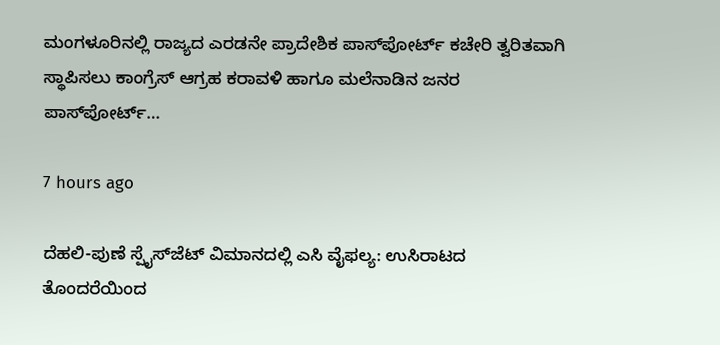ಮಂಗಳೂರಿನಲ್ಲಿ ರಾಜ್ಯದ ಎರಡನೇ ಪ್ರಾದೇಶಿಕ ಪಾಸ್‌ಪೋರ್ಟ್ ಕಚೇರಿ ತ್ವರಿತವಾಗಿ ಸ್ಥಾಪಿಸಲು ಕಾಂಗ್ರೆಸ್ ಆಗ್ರಹ ಕರಾವಳಿ ಹಾಗೂ ಮಲೆನಾಡಿನ ಜನರ ಪಾಸ್‌ಪೋರ್ಟ್…

7 hours ago

ದೆಹಲಿ-ಪುಣೆ ಸ್ಪೈಸ್‌ಜೆಟ್ ವಿಮಾನದಲ್ಲಿ ಎಸಿ ವೈಫಲ್ಯ: ಉಸಿರಾಟದ ತೊಂದರೆಯಿಂದ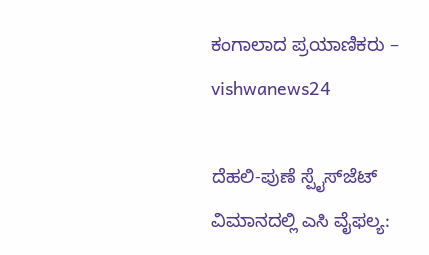ಕಂಗಾಲಾದ ಪ್ರಯಾಣಿಕರು – vishwanews24

ದೆಹಲಿ-ಪುಣೆ ಸ್ಪೈಸ್‌ಜೆಟ್ ವಿಮಾನದಲ್ಲಿ ಎಸಿ ವೈಫಲ್ಯ: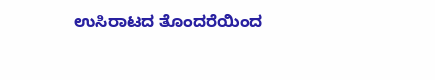ಉಸಿರಾಟದ ತೊಂದರೆಯಿಂದ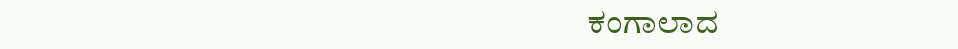ಕಂಗಾಲಾದ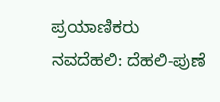ಪ್ರಯಾಣಿಕರು ನವದೆಹಲಿ: ದೆಹಲಿ-ಪುಣೆ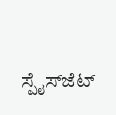ಸ್ಪೈಸ್‌ಜೆಟ್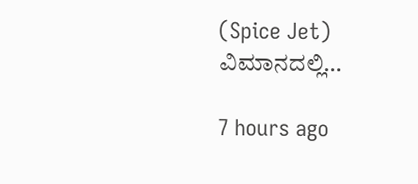(Spice Jet) ವಿಮಾನದಲ್ಲಿ…

7 hours ago